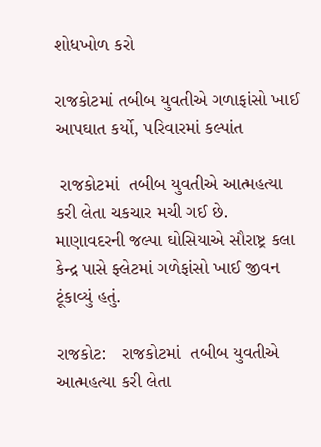શોધખોળ કરો

રાજકોટમાં તબીબ યુવતીએ ગળાફાંસો ખાઈ આપઘાત કર્યો, પરિવારમાં કલ્પાંત

 રાજકોટમાં  તબીબ યુવતીએ આત્મહત્યા કરી લેતા ચકચાર મચી ગઈ છે.  માણાવદરની જલ્પા ઘોસિયાએ સૌરાષ્ટ્ર કલા કેન્દ્ર પાસે ફ્લેટમાં ગળેફાંસો ખાઈ જીવન ટૂંકાવ્યું હતું.

રાજકોટ:   રાજકોટમાં  તબીબ યુવતીએ આત્મહત્યા કરી લેતા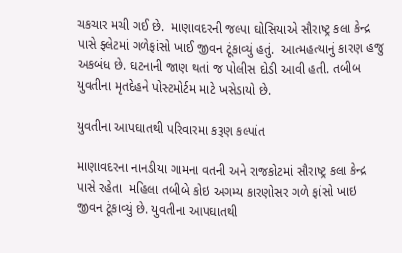ચકચાર મચી ગઈ છે.  માણાવદરની જલ્પા ઘોસિયાએ સૌરાષ્ટ્ર કલા કેન્દ્ર પાસે ફ્લેટમાં ગળેફાંસો ખાઈ જીવન ટૂંકાવ્યું હતું.  આત્મહત્યાનું કારણ હજુ અકબંધ છે. ઘટનાની જાણ થતાં જ પોલીસ દોડી આવી હતી. તબીબ યુવતીના મૃતદેહને પોસ્ટમોર્ટમ માટે ખસેડાયો છે.

યુવતીના આપઘાતથી પરિવારમા કરૂણ કલ્પાંત

માણાવદરના નાનડીયા ગામના વતની અને રાજકોટમાં સૌરાષ્ટ્ર કલા કેન્દ્ર પાસે રહેતા  મહિલા તબીબે કોઇ અગમ્ય કારણોસર ગળે ફાંસો ખાઇ જીવન ટૂંકાવ્યું છે. યુવતીના આપઘાતથી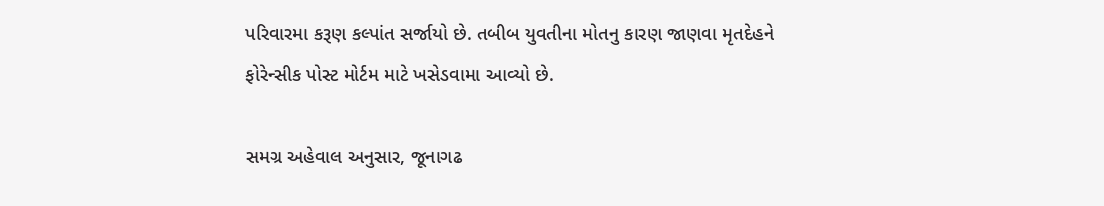પરિવારમા કરૂણ કલ્પાંત સર્જાયો છે. તબીબ યુવતીના મોતનુ કારણ જાણવા મૃતદેહને ફોરેન્સીક પોસ્ટ મોર્ટમ માટે ખસેડવામા આવ્યો છે.

સમગ્ર અહેવાલ અનુસાર, જૂનાગઢ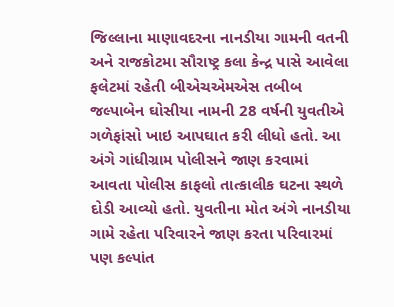જિલ્લાના માણાવદરના નાનડીયા ગામની વતની અને રાજકોટમા સૌરાષ્ટ્ર કલા કેન્દ્ર પાસે આવેલા ફલેટમાં રહેતી બીએચએમએસ તબીબ જલ્પાબેન ઘોસીયા નામની 28 વર્ષની યુવતીએ ગળેફાંસો ખાઇ આપઘાત કરી લીધો હતો. આ અંગે ગાંધીગ્રામ પોલીસને જાણ કરવામાં આવતા પોલીસ કાફલો તાત્કાલીક ઘટના સ્થળે દોડી આવ્યો હતો. યુવતીના મોત અંગે નાનડીયા ગામે રહેતા પરિવારને જાણ કરતા પરિવારમાં પણ કલ્પાંત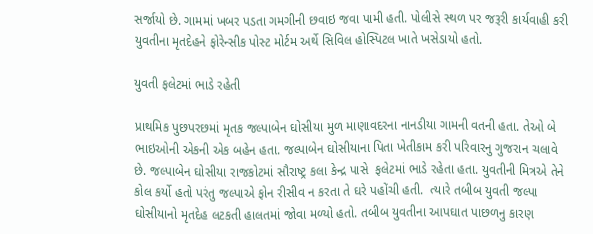સર્જાયો છે. ગામમાં ખબર પડતા ગમગીની છવાઇ જવા પામી હતી. પોલીસે સ્થળ પર જરૂરી કાર્યવાહી કરી યુવતીના મૃતદેહને ફોરેન્સીક પોસ્ટ મોર્ટમ અર્થે સિવિલ હોસ્પિટલ ખાતે ખસેડાયો હતો.

યુવતી ફલેટમાં ભાડે રહેતી

પ્રાથમિક પુછપરછમાં મૃતક જલ્પાબેન ઘોસીયા મુળ માણાવદરના નાનડીયા ગામની વતની હતા. તેઓ બે ભાઇઓની એકની એક બહેન હતા. જલ્પાબેન ઘોસીયાના પિતા ખેતીકામ કરી પરિવારનુ ગુજરાન ચલાવે છે. જલ્પાબેન ઘોસીયા રાજકોટમાં સૌરાષ્ટ્ર કલા કેન્દ્ર પાસે  ફલેટમાં ભાડે રહેતા હતા. યુવતીની મિત્રએ તેને કોલ કર્યો હતો પરંતુ જલ્પાએ ફોન રીસીવ ન કરતા તે ઘરે પહોંચી હતી.  ત્યારે તબીબ યુવતી જલ્પા ઘોસીયાનો મૃતદેહ લટકતી હાલતમાં જોવા મળ્યો હતો. તબીબ યુવતીના આપઘાત પાછળનુ કારણ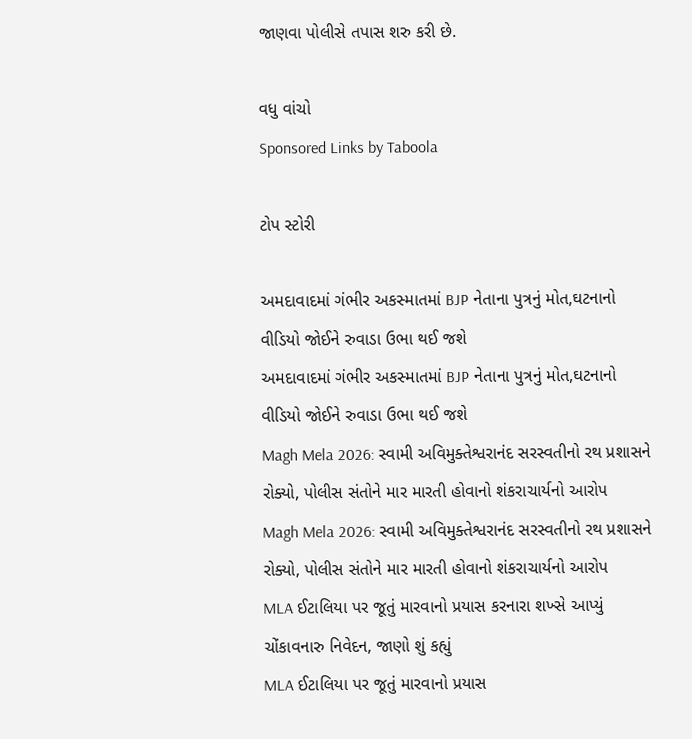જાણવા પોલીસે તપાસ શરુ કરી છે.

વધુ વાંચો
Sponsored Links by Taboola

ટોપ સ્ટોરી

અમદાવાદમાં ગંભીર અકસ્માતમાં BJP નેતાના પુત્રનું મોત,ઘટનાનો વીડિયો જોઈને રુવાડા ઉભા થઈ જશે
અમદાવાદમાં ગંભીર અકસ્માતમાં BJP નેતાના પુત્રનું મોત,ઘટનાનો વીડિયો જોઈને રુવાડા ઉભા થઈ જશે
Magh Mela 2026: સ્વામી અવિમુક્તેશ્વરાનંદ સરસ્વતીનો રથ પ્રશાસને રોક્યો, પોલીસ સંતોને માર મારતી હોવાનો શંકરાચાર્યનો આરોપ
Magh Mela 2026: સ્વામી અવિમુક્તેશ્વરાનંદ સરસ્વતીનો રથ પ્રશાસને રોક્યો, પોલીસ સંતોને માર મારતી હોવાનો શંકરાચાર્યનો આરોપ
MLA ઈટાલિયા પર જૂતું મારવાનો પ્રયાસ કરનારા શખ્સે આપ્યું ચોંકાવનારુ નિવેદન, જાણો શું કહ્યું
MLA ઈટાલિયા પર જૂતું મારવાનો પ્રયાસ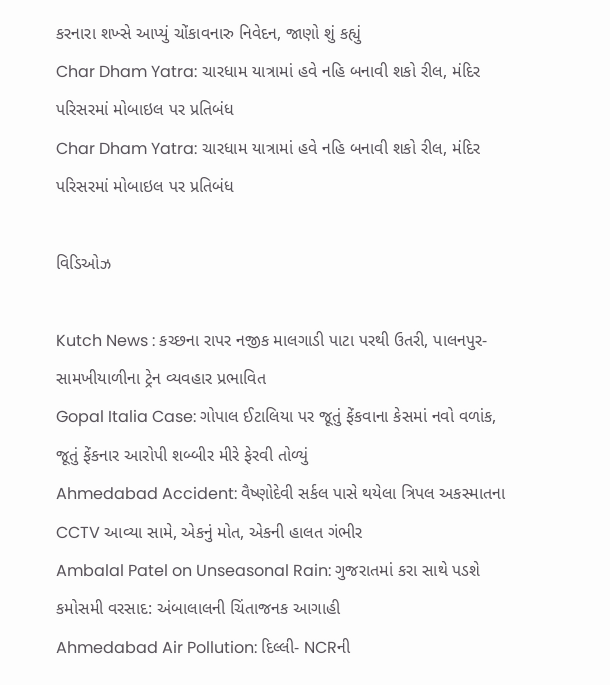કરનારા શખ્સે આપ્યું ચોંકાવનારુ નિવેદન, જાણો શું કહ્યું
Char Dham Yatra: ચારધામ યાત્રામાં હવે નહિ બનાવી શકો રીલ, મંદિર પરિસરમાં મોબાઇલ પર પ્રતિબંધ
Char Dham Yatra: ચારધામ યાત્રામાં હવે નહિ બનાવી શકો રીલ, મંદિર પરિસરમાં મોબાઇલ પર પ્રતિબંધ

વિડિઓઝ

Kutch News : કચ્છના રાપર નજીક માલગાડી પાટા પરથી ઉતરી, પાલનપુર-સામખીયાળીના ટ્રેન વ્યવહાર પ્રભાવિત
Gopal Italia Case: ગોપાલ ઈટાલિયા પર જૂતું ફેંકવાના કેસમાં નવો વળાંક, જૂતું ફેંકનાર આરોપી શબ્બીર મીરે ફેરવી તોળ્યું
Ahmedabad Accident: વૈષ્ણોદેવી સર્કલ પાસે થયેલા ત્રિપલ અકસ્માતના CCTV આવ્યા સામે, એકનું મોત, એકની હાલત ગંભીર
Ambalal Patel on Unseasonal Rain: ગુજરાતમાં કરા સાથે પડશે કમોસમી વરસાદ: અંબાલાલની ચિંતાજનક આગાહી
Ahmedabad Air Pollution: દિલ્લી- NCRની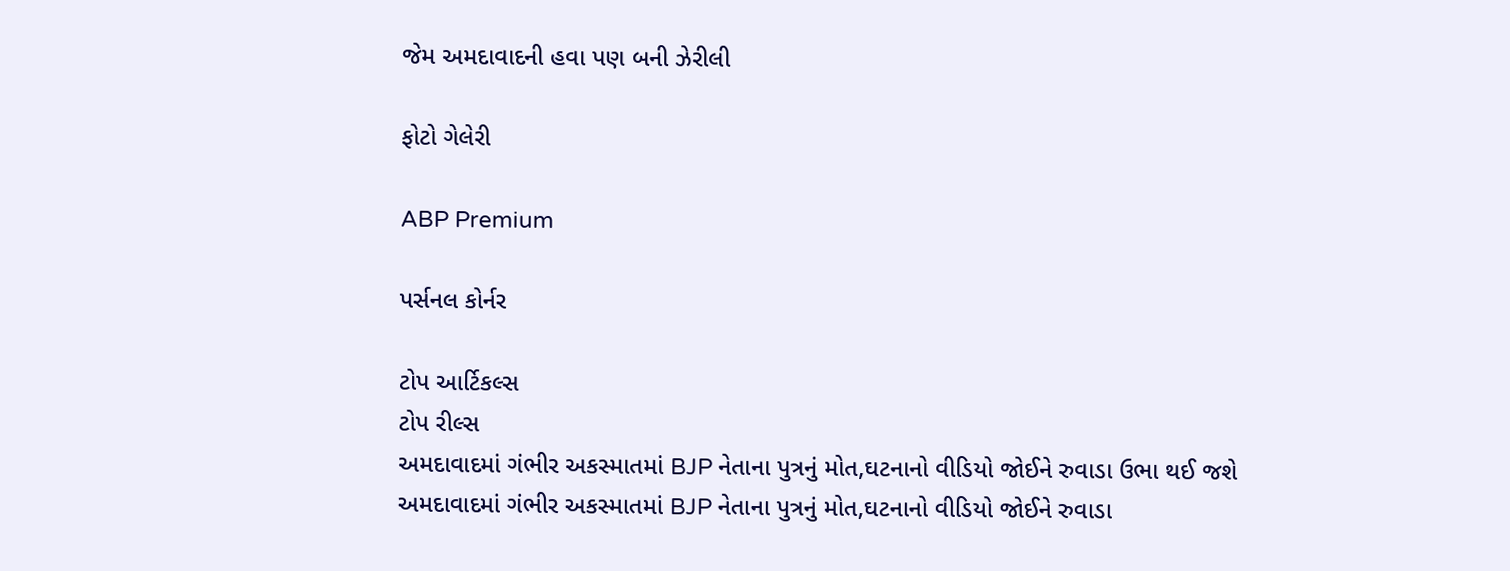જેમ અમદાવાદની હવા પણ બની ઝેરીલી

ફોટો ગેલેરી

ABP Premium

પર્સનલ કોર્નર

ટોપ આર્ટિકલ્સ
ટોપ રીલ્સ
અમદાવાદમાં ગંભીર અકસ્માતમાં BJP નેતાના પુત્રનું મોત,ઘટનાનો વીડિયો જોઈને રુવાડા ઉભા થઈ જશે
અમદાવાદમાં ગંભીર અકસ્માતમાં BJP નેતાના પુત્રનું મોત,ઘટનાનો વીડિયો જોઈને રુવાડા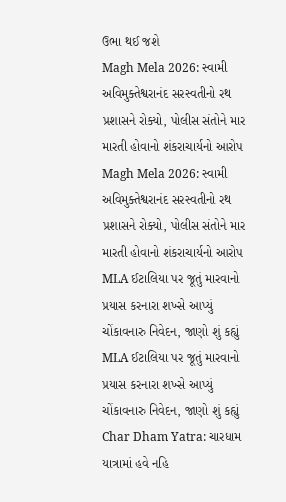ઉભા થઈ જશે
Magh Mela 2026: સ્વામી અવિમુક્તેશ્વરાનંદ સરસ્વતીનો રથ પ્રશાસને રોક્યો, પોલીસ સંતોને માર મારતી હોવાનો શંકરાચાર્યનો આરોપ
Magh Mela 2026: સ્વામી અવિમુક્તેશ્વરાનંદ સરસ્વતીનો રથ પ્રશાસને રોક્યો, પોલીસ સંતોને માર મારતી હોવાનો શંકરાચાર્યનો આરોપ
MLA ઈટાલિયા પર જૂતું મારવાનો પ્રયાસ કરનારા શખ્સે આપ્યું ચોંકાવનારુ નિવેદન, જાણો શું કહ્યું
MLA ઈટાલિયા પર જૂતું મારવાનો પ્રયાસ કરનારા શખ્સે આપ્યું ચોંકાવનારુ નિવેદન, જાણો શું કહ્યું
Char Dham Yatra: ચારધામ યાત્રામાં હવે નહિ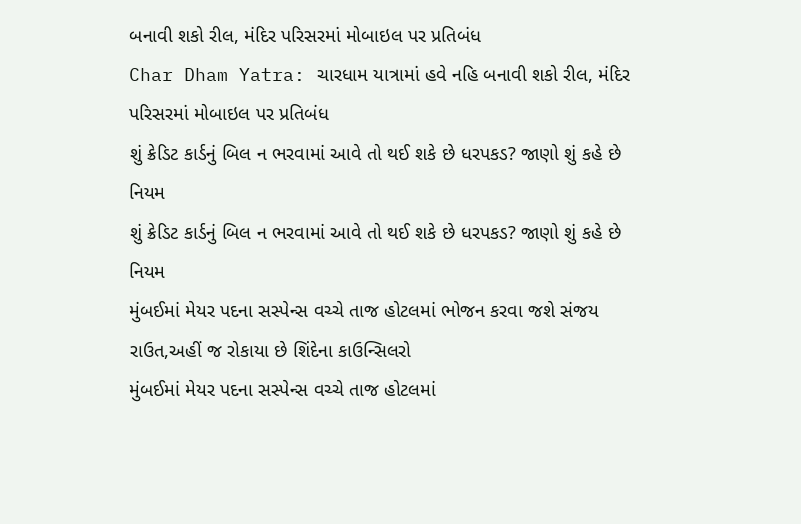બનાવી શકો રીલ, મંદિર પરિસરમાં મોબાઇલ પર પ્રતિબંધ
Char Dham Yatra: ચારધામ યાત્રામાં હવે નહિ બનાવી શકો રીલ, મંદિર પરિસરમાં મોબાઇલ પર પ્રતિબંધ
શું ક્રેડિટ કાર્ડનું બિલ ન ભરવામાં આવે તો થઈ શકે છે ધરપકડ? જાણો શું કહે છે નિયમ
શું ક્રેડિટ કાર્ડનું બિલ ન ભરવામાં આવે તો થઈ શકે છે ધરપકડ? જાણો શું કહે છે નિયમ
મુંબઈમાં મેયર પદના સસ્પેન્સ વચ્ચે તાજ હોટલમાં ભોજન કરવા જશે સંજય રાઉત,અહીં જ રોકાયા છે શિંદેના કાઉન્સિલરો
મુંબઈમાં મેયર પદના સસ્પેન્સ વચ્ચે તાજ હોટલમાં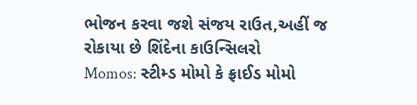ભોજન કરવા જશે સંજય રાઉત,અહીં જ રોકાયા છે શિંદેના કાઉન્સિલરો
Momos: સ્ટીમ્ડ મોમો કે ફ્રાઈડ મોમો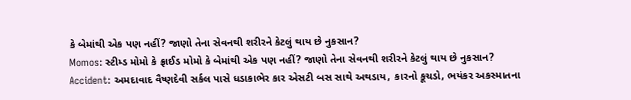કે બેમાંથી એક પણ નહીં? જાણો તેના સેવનથી શરીરને કેટલું થાય છે નુકસાન?
Momos: સ્ટીમ્ડ મોમો કે ફ્રાઈડ મોમો કે બેમાંથી એક પણ નહીં? જાણો તેના સેવનથી શરીરને કેટલું થાય છે નુકસાન?
Accident: અમદાવાદ વૈષ્ણદેવી સર્કલ પાસે ધડાકાભેર કાર એસટી બસ સાથે અથડાય, કારનો કૂચડો, ભયંકર અકસ્માતના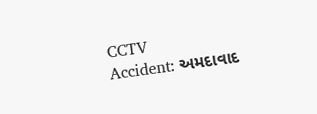CCTV
Accident: અમદાવાદ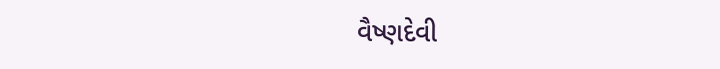વૈષ્ણદેવી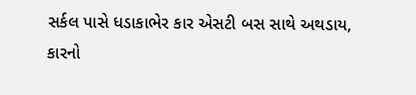સર્કલ પાસે ધડાકાભેર કાર એસટી બસ સાથે અથડાય, કારનો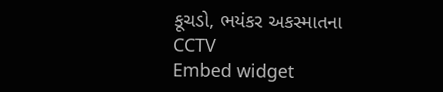કૂચડો, ભયંકર અકસ્માતના CCTV
Embed widget